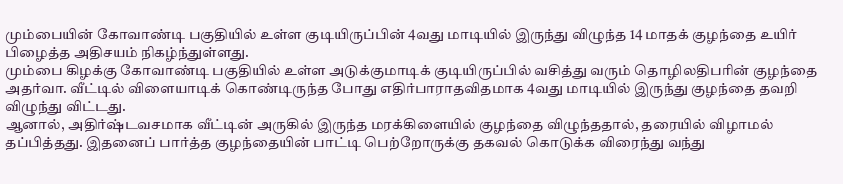மும்பையின் கோவாண்டி பகுதியில் உள்ள குடியிருப்பின் 4வது மாடியில் இருந்து விழுந்த 14 மாதக் குழந்தை உயிர் பிழைத்த அதிசயம் நிகழ்ந்துள்ளது.
மும்பை கிழக்கு கோவாண்டி பகுதியில் உள்ள அடுக்குமாடிக் குடியிருப்பில் வசித்து வரும் தொழிலதிபரின் குழந்தை அதர்வா. வீட்டில் விளையாடிக் கொண்டிருந்த போது எதிர்பாராதவிதமாக 4வது மாடியில் இருந்து குழந்தை தவறி விழுந்து விட்டது.
ஆனால், அதிர்ஷ்டவசமாக வீட்டின் அருகில் இருந்த மரக்கிளையில் குழந்தை விழுந்ததால், தரையில் விழாமல் தப்பித்தது. இதனைப் பார்த்த குழந்தையின் பாட்டி பெற்றோருக்கு தகவல் கொடுக்க விரைந்து வந்து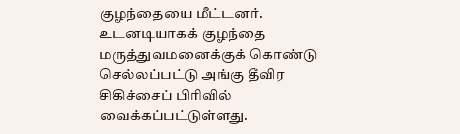குழந்தையை மீட்டனர்.
உடனடியாகக் குழந்தை மருத்துவமனைக்குக் கொண்டு செல்லப்பட்டு அங்கு தீவிர சிகிச்சைப் பிரிவில் வைக்கப்பட்டுள்ளது.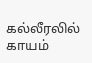கல்லீரலில் காயம்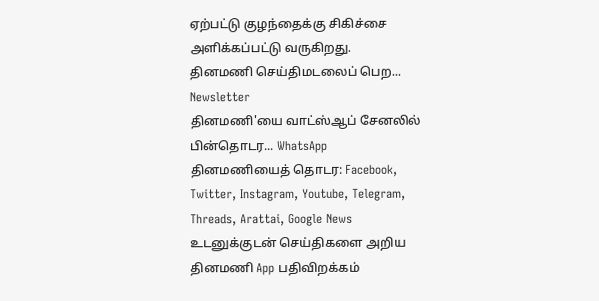ஏற்பட்டு குழந்தைக்கு சிகிச்சை அளிக்கப்பட்டு வருகிறது.
தினமணி செய்திமடலைப் பெற... Newsletter
தினமணி'யை வாட்ஸ்ஆப் சேனலில் பின்தொடர... WhatsApp
தினமணியைத் தொடர: Facebook, Twitter, Instagram, Youtube, Telegram, Threads, Arattai, Google News
உடனுக்குடன் செய்திகளை அறிய தினமணி App பதிவிறக்கம்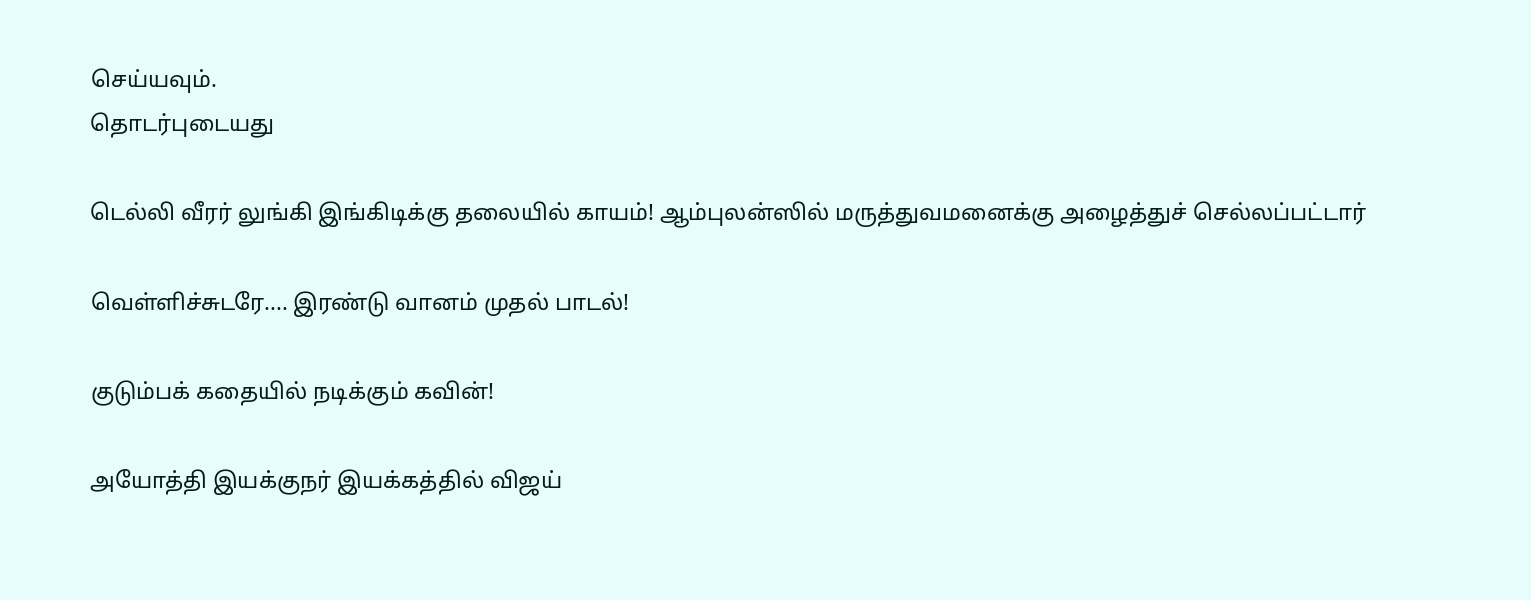செய்யவும்.
தொடர்புடையது

டெல்லி வீரர் லுங்கி இங்கிடிக்கு தலையில் காயம்! ஆம்புலன்ஸில் மருத்துவமனைக்கு அழைத்துச் செல்லப்பட்டார்

வெள்ளிச்சுடரே.... இரண்டு வானம் முதல் பாடல்!

குடும்பக் கதையில் நடிக்கும் கவின்!

அயோத்தி இயக்குநர் இயக்கத்தில் விஜய்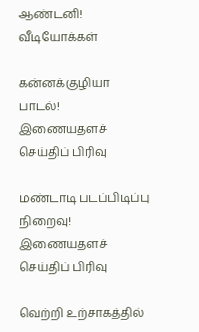ஆண்டனி!
வீடியோக்கள்

கன்னக்குழியா பாடல்!
இணையதளச் செய்திப் பிரிவு

மண்டாடி படப்பிடிப்பு நிறைவு!
இணையதளச் செய்திப் பிரிவு

வெற்றி உற்சாகத்தில்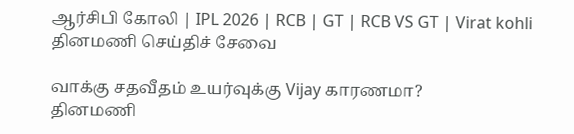ஆர்சிபி கோலி | IPL 2026 | RCB | GT | RCB VS GT | Virat kohli
தினமணி செய்திச் சேவை

வாக்கு சதவீதம் உயர்வுக்கு Vijay காரணமா?
தினமணி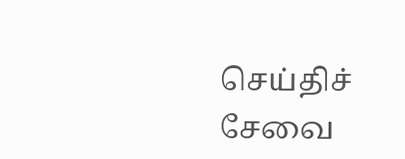செய்திச் சேவை